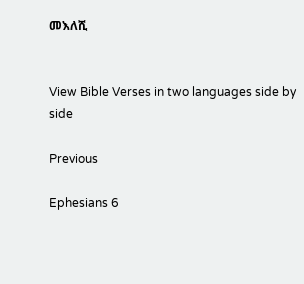መእለሺ


View Bible Verses in two languages side by side

Previous

Ephesians 6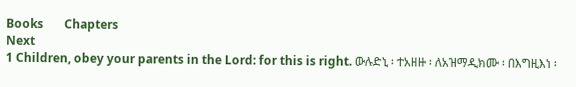Books       Chapters
Next
1 Children, obey your parents in the Lord: for this is right. ውሉድኒ ፡ ተአዘዙ ፡ ለአዝማዲክሙ ፡ በእግዚእነ ፡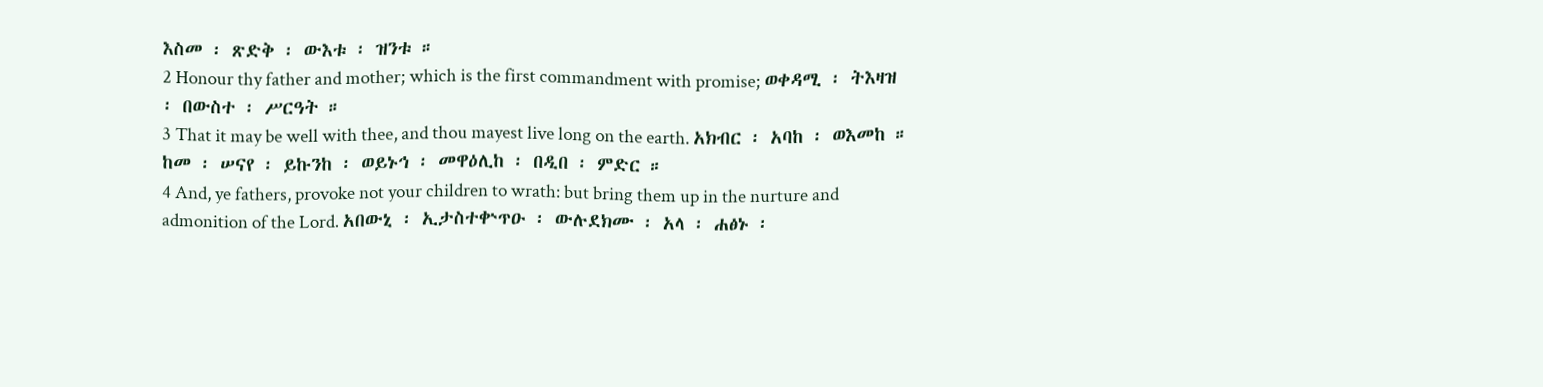እስመ ፡ ጽድቅ ፡ ውእቱ ፡ ዝንቱ ።
2 Honour thy father and mother; which is the first commandment with promise; ወቀዳሚ ፡ ትእዛዝ ፡ በውስተ ፡ ሥርዓት ።
3 That it may be well with thee, and thou mayest live long on the earth. አክብር ፡ አባከ ፡ ወእመከ ። ከመ ፡ ሠናየ ፡ ይኩንከ ፡ ወይኑኅ ፡ መዋዕሊከ ፡ በዲበ ፡ ምድር ።
4 And, ye fathers, provoke not your children to wrath: but bring them up in the nurture and admonition of the Lord. አበውኒ ፡ ኢታስተቍጥዑ ፡ ውሉደክሙ ፡ አላ ፡ ሐፅኑ ፡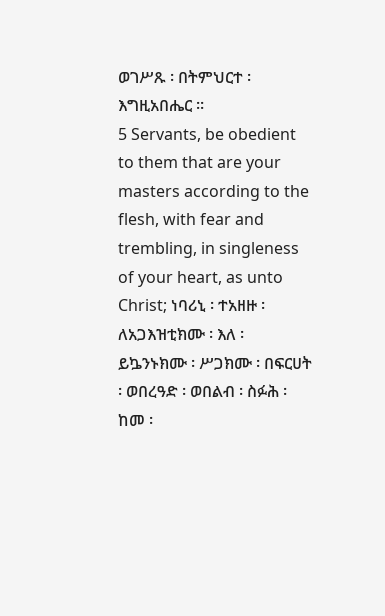ወገሥጹ ፡ በትምህርተ ፡ እግዚአበሔር ።
5 Servants, be obedient to them that are your masters according to the flesh, with fear and trembling, in singleness of your heart, as unto Christ; ነባሪኒ ፡ ተአዘዙ ፡ ለአጋእዝቲክሙ ፡ እለ ፡ ይኴንኑክሙ ፡ ሥጋክሙ ፡ በፍርሀት ፡ ወበረዓድ ፡ ወበልብ ፡ ስፉሕ ፡ ከመ ፡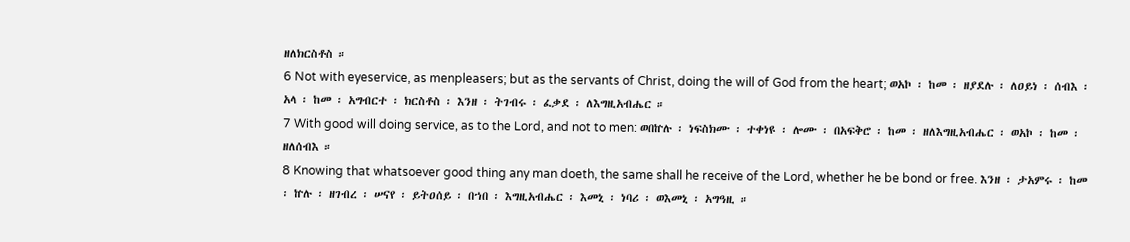ዘለክርስቶስ ።
6 Not with eyeservice, as menpleasers; but as the servants of Christ, doing the will of God from the heart; ወአኮ ፡ ከመ ፡ ዘያደሉ ፡ ለዐይነ ፡ ሰብእ ፡ አላ ፡ ከመ ፡ አግብርተ ፡ ክርስቶስ ፡ እንዘ ፡ ትገብሩ ፡ ፈቃደ ፡ ለእግዚአብሔር ።
7 With good will doing service, as to the Lord, and not to men: ወበኵሉ ፡ ነፍስክሙ ፡ ተቀነዩ ፡ ሎሙ ፡ በአፍቅሮ ፡ ከመ ፡ ዘለእግዚአብሔር ፡ ወአኮ ፡ ከመ ፡ ዘለሰብእ ።
8 Knowing that whatsoever good thing any man doeth, the same shall he receive of the Lord, whether he be bond or free. እንዘ ፡ ታአምሩ ፡ ከመ ፡ ኵሉ ፡ ዘገብረ ፡ ሠናየ ፡ ይትዐሰይ ፡ በኀበ ፡ እግዚአብሔር ፡ እመኒ ፡ ነባሪ ፡ ወእመኒ ፡ አግዓዚ ።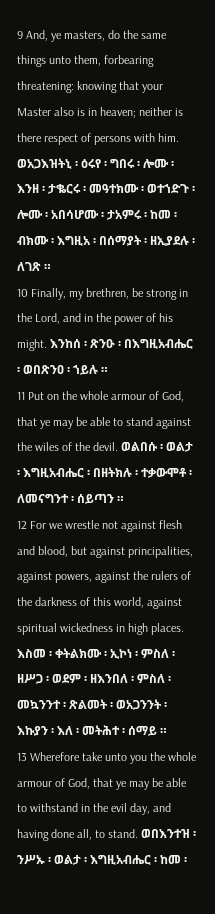9 And, ye masters, do the same things unto them, forbearing threatening: knowing that your Master also is in heaven; neither is there respect of persons with him. ወአጋእዝትኒ ፡ ዕሩየ ፡ ግበሩ ፡ ሎሙ ፡ እንዘ ፡ ታቈርሩ ፡ መዓተክሙ ፡ ወተኀድጉ ፡ ሎሙ ፡ አበሳሆሙ ፡ ታአምሩ ፡ ከመ ፡ ብክሙ ፡ እግዚአ ፡ በሰማያት ፡ ዘኢያደሉ ፡ ለገጽ ።
10 Finally, my brethren, be strong in the Lord, and in the power of his might. እንከሰ ፡ ጽንዑ ፡ በእግዚአብሔር ፡ ወበጽንዐ ፡ ኀይሉ ።
11 Put on the whole armour of God, that ye may be able to stand against the wiles of the devil. ወልበሱ ፡ ወልታ ፡ እግዚአብሔር ፡ በዘትክሉ ፡ ተቃውሞቶ ፡ ለመናግንተ ፡ ሰይጣን ።
12 For we wrestle not against flesh and blood, but against principalities, against powers, against the rulers of the darkness of this world, against spiritual wickedness in high places. እስመ ፡ ቀትልክሙ ፡ ኢኮነ ፡ ምስለ ፡ ዘሥጋ ፡ ወደም ፡ ዘእንበለ ፡ ምስለ ፡ መኳንንተ ፡ ጽልመት ፡ ወአጋንንት ፡ እኩያን ፡ እለ ፡ መትሕተ ፡ ሰማይ ።
13 Wherefore take unto you the whole armour of God, that ye may be able to withstand in the evil day, and having done all, to stand. ወበእንተዝ ፡ ንሥኡ ፡ ወልታ ፡ እግዚአብሔር ፡ ከመ ፡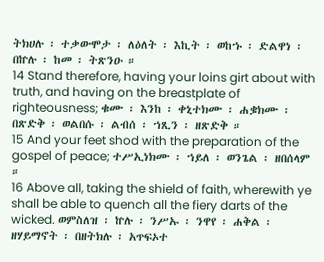ትክሀሉ ፡ ተቃውሞታ ፡ ለዕለት ፡ እኪት ፡ ወከኁ ፡ ድልዋነ ፡ በኵሉ ፡ ከመ ፡ ትጽንዑ ።
14 Stand therefore, having your loins girt about with truth, and having on the breastplate of righteousness; ቁሙ ፡ እንከ ፡ ቀኒተክሙ ፡ ሐቌክሙ ፡ በጽድቅ ፡ ወልበሱ ፡ ልብሰ ፡ ኀጺን ፡ ዘጽድቅ ።
15 And your feet shod with the preparation of the gospel of peace; ተሥኢነክሙ ፡ ኀይለ ፡ ወንጌል ፡ ዘበሰላም ።
16 Above all, taking the shield of faith, wherewith ye shall be able to quench all the fiery darts of the wicked. ወምስለዝ ፡ ኵሉ ፡ ንሥኡ ፡ ንዋየ ፡ ሐቅል ፡ ዘሃይማኖት ፡ በዘትክሉ ፡ አጥፍኦተ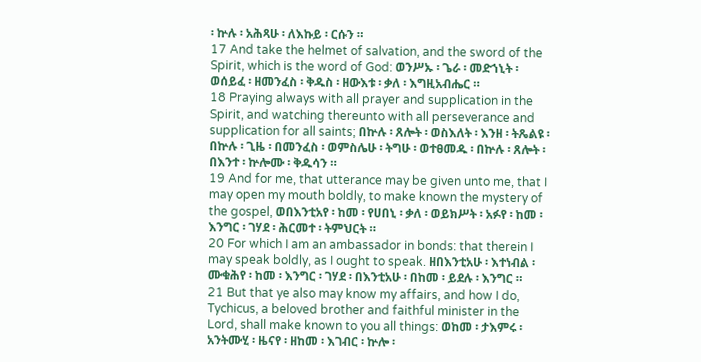፡ ኵሉ ፡ አሕጻሁ ፡ ለእኩይ ፡ ርሱን ።
17 And take the helmet of salvation, and the sword of the Spirit, which is the word of God: ወንሥኡ ፡ ጌራ ፡ መድኀኒት ፡ ወሰይፈ ፡ ዘመንፈስ ፡ ቅዱስ ፡ ዘውእቱ ፡ ቃለ ፡ እግዚአብሔር ።
18 Praying always with all prayer and supplication in the Spirit, and watching thereunto with all perseverance and supplication for all saints; በኵሉ ፡ ጸሎት ፡ ወስእለት ፡ እንዘ ፡ ትጼልዩ ፡ በኵሉ ፡ ጊዜ ፡ በመንፈስ ፡ ወምስሌሁ ፡ ትግሁ ፡ ወተፀመዱ ፡ በኵሉ ፡ ጸሎት ፡ በእንተ ፡ ኵሎሙ ፡ ቅዱሳን ።
19 And for me, that utterance may be given unto me, that I may open my mouth boldly, to make known the mystery of the gospel, ወበእንቲአየ ፡ ከመ ፡ የሀበኒ ፡ ቃለ ፡ ወይክሥት ፡ አፉየ ፡ ከመ ፡ እንግር ፡ ገሃደ ፡ ሕርመተ ፡ ትምህርት ።
20 For which I am an ambassador in bonds: that therein I may speak boldly, as I ought to speak. ዘበእንቲአሁ ፡ እተነብል ፡ ሙቁሕየ ፡ ከመ ፡ እንግር ፡ ገሃደ ፡ በእንቲአሁ ፡ በከመ ፡ ይደሉ ፡ እንግር ።
21 But that ye also may know my affairs, and how I do, Tychicus, a beloved brother and faithful minister in the Lord, shall make known to you all things: ወከመ ፡ ታእምሩ ፡ አንትሙሂ ፡ ዜናየ ፡ ዘከመ ፡ እገብር ፡ ኵሎ ፡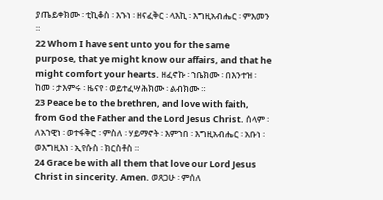ያጤይቀክሙ ፡ ቲኪቆስ ፡ እኁነ ፡ ዘናፈቅር ፡ ላእኪ ፡ እግዚአብሔር ፡ ምእመን ።
22 Whom I have sent unto you for the same purpose, that ye might know our affairs, and that he might comfort your hearts. ዘፈኖኩ ፡ ኀቤክሙ ፡ በእንተዝ ፡ ከመ ፡ ታእምሩ ፡ ዜናየ ፡ ወይተፈሣሕክሙ ፡ ልብክሙ ።
23 Peace be to the brethren, and love with faith, from God the Father and the Lord Jesus Christ. ሰላም ፡ ለአኀዊነ ፡ ወተፋቅሮ ፡ ምስለ ፡ ሃይማኖት ፡ እምኀበ ፡ እግዚአብሔር ፡ አቡነ ፡ ወእግዚእነ ፡ ኢየሱስ ፡ ክርስቶስ ።
24 Grace be with all them that love our Lord Jesus Christ in sincerity. Amen. ወጸጋሁ ፡ ምሰለ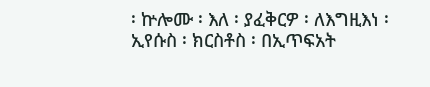፡ ኵሎሙ ፡ እለ ፡ ያፈቅርዎ ፡ ለእግዚእነ ፡ ኢየሱስ ፡ ክርስቶስ ፡ በኢጥፍአት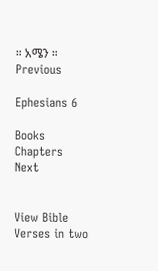። አሜን ።
Previous

Ephesians 6

Books       Chapters
Next


View Bible Verses in two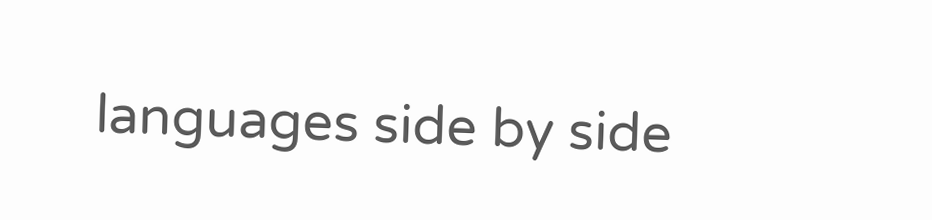languages side by side